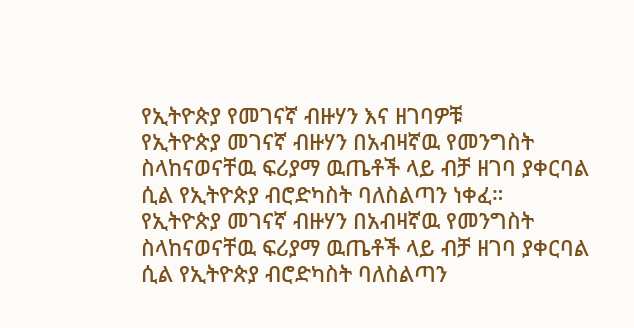የኢትዮጵያ የመገናኛ ብዙሃን እና ዘገባዎቹ
የኢትዮጵያ መገናኛ ብዙሃን በአብዛኛዉ የመንግስት ስላከናወናቸዉ ፍሪያማ ዉጤቶች ላይ ብቻ ዘገባ ያቀርባል ሲል የኢትዮጵያ ብሮድካስት ባለስልጣን ነቀፈ።
የኢትዮጵያ መገናኛ ብዙሃን በአብዛኛዉ የመንግስት ስላከናወናቸዉ ፍሪያማ ዉጤቶች ላይ ብቻ ዘገባ ያቀርባል ሲል የኢትዮጵያ ብሮድካስት ባለስልጣን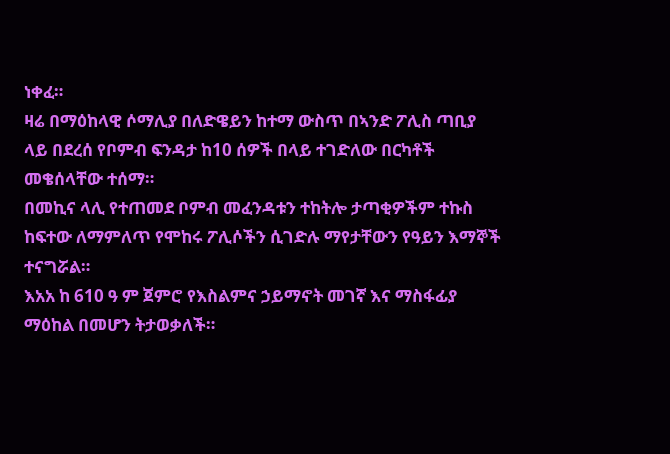ነቀፈ።
ዛሬ በማዕከላዊ ሶማሊያ በለድዌይን ከተማ ውስጥ በኣንድ ፖሊስ ጣቢያ ላይ በደረሰ የቦምብ ፍንዳታ ከ10 ሰዎች በላይ ተገድለው በርካቶች መቄሰላቸው ተሰማ።
በመኪና ላሊ የተጠመደ ቦምብ መፈንዳቱን ተከትሎ ታጣቂዎችም ተኩስ ከፍተው ለማምለጥ የሞከሩ ፖሊሶችን ሲገድሉ ማየታቸውን የዓይን እማኞች ተናግሯል።
እአአ ከ 610 ዓ ም ጀምሮ የእስልምና ኃይማኖት መገኛ እና ማስፋፊያ ማዕከል በመሆን ትታወቃለች።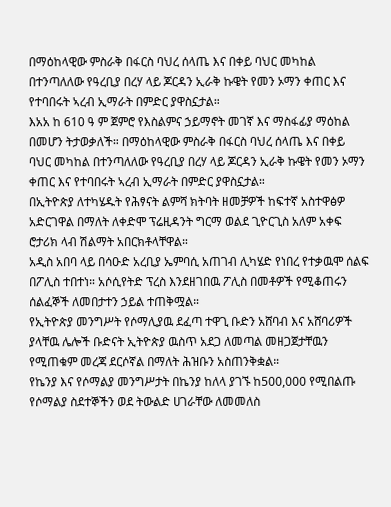በማዕከላዊው ምስራቅ በፋርስ ባህረ ሰላጤ እና በቀይ ባህር መካከል በተንጣለለው የዓረቢያ በረሃ ላይ ጆርዳን ኢራቅ ኩዌት የመን ኦማን ቀጠር እና የተባበሩት ኣረብ ኢማራት በምድር ያዋስኗታል።
እአአ ከ 610 ዓ ም ጀምሮ የእስልምና ኃይማኖት መገኛ እና ማስፋፊያ ማዕከል በመሆን ትታወቃለች። በማዕከላዊው ምስራቅ በፋርስ ባህረ ሰላጤ እና በቀይ ባህር መካከል በተንጣለለው የዓረቢያ በረሃ ላይ ጆርዳን ኢራቅ ኩዌት የመን ኦማን ቀጠር እና የተባበሩት ኣረብ ኢማራት በምድር ያዋስኗታል።
በኢትዮጵያ ለተካሄዱት የሕፃናት ልምሻ ክትባት ዘመቻዎች ከፍተኛ አስተዋፅዎ አድርገዋል በማለት ለቀድሞ ፕሬዚዳንት ግርማ ወልደ ጊዮርጊስ አለም አቀፍ ሮታሪክ ላብ ሽልማት አበርክቶላቸዋል።
አዲስ አበባ ላይ በሳዑድ አረቢያ ኤምባሲ አጠገብ ሊካሄድ የነበረ የተቃዉሞ ሰልፍ በፖሊስ ተበተነ። አሶሲየትድ ፕረስ እንደዘገበዉ ፖሊስ በመቶዎች የሚቆጠሩን ሰልፈኞች ለመበታተን ኃይል ተጠቅሟል።
የኢትዮጵያ መንግሥት የሶማሊያዉ ደፈጣ ተዋጊ ቡድን አሸባብ እና አሸባሪዎች ያላቸዉ ሌሎች ቡድናት ኢትዮጵያ ዉስጥ አደጋ ለመጣል መዘጋጀታቸዉን የሚጠቁም መረጃ ደርሶኛል በማለት ሕዝቡን አስጠንቅቋል።
የኬንያ እና የሶማልያ መንግሥታት በኬንያ ከለላ ያገኙ ከ500,000 የሚበልጡ የሶማልያ ስደተኞችን ወደ ትውልድ ሀገራቸው ለመመለስ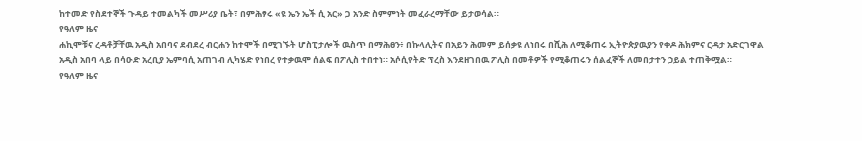ከተመድ የስደተኞች ጉዳይ ተመልካች መሥሪያ ቤት፣ በምሕፃሩ «ዩ ኤን ኤች ሲ አር» ጋ አንድ ስምምነት መፈራረማቸው ይታወሳል።
የዓለም ዜና
ሐኪሞቹና ረዳቶቻቸዉ አዲስ አበባና ደብደረ ብርሐን ከተሞች በሚገኙት ሆስፒታሎች ዉስጥ በማሕፀን፥ በኩላሊትና በአይን ሕመም ይሰቃዩ ለነበሩ በሺሕ ለሚቆጠሩ ኢትዮጵያዉያን የቀዶ ሕክምና ርዳታ አድርገዋል
አዲስ አበባ ላይ በሳዑድ አረቢያ ኤምባሲ አጠገብ ሊካሄድ የነበረ የተቃዉሞ ሰልፍ በፖሊስ ተበተነ። አሶሲየትድ ፕረስ እንደዘገበዉ ፖሊስ በመቶዎች የሚቆጠሩን ሰልፈኞች ለመበታተን ኃይል ተጠቅሟል።
የዓለም ዜና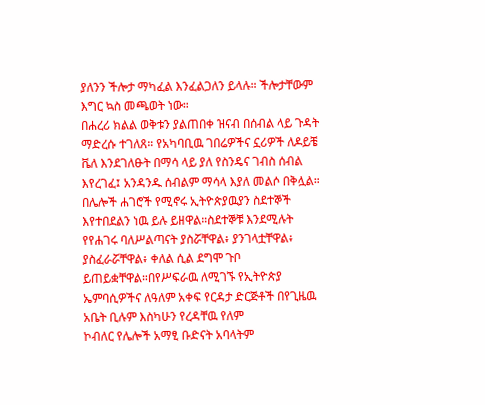ያለንን ችሎታ ማካፈል እንፈልጋለን ይላሉ። ችሎታቸውም እግር ኳስ መጫወት ነው።
በሐረሪ ክልል ወቅቱን ያልጠበቀ ዝናብ በሰብል ላይ ጉዳት ማድረሱ ተገለጸ። የአካባቢዉ ገበሬዎችና ኗሪዎች ለዶይቼ ቬለ እንደገለፁት በማሳ ላይ ያለ የስንዴና ገብስ ሰብል እየረገፈ፤ አንዳንዱ ሰብልም ማሳላ እያለ መልሶ በቅሏል።
በሌሎች ሐገሮች የሚኖሩ ኢትዮጵያዉያን ስደተኞች እየተበደልን ነዉ ይሉ ይዘዋል።ስደተኞቹ እንደሚሉት የየሐገሩ ባለሥልጣናት ያስሯቸዋል፥ ያንገላቷቸዋል፥ ያስፈራሯቸዋል፥ ቀለል ሲል ደግሞ ጉቦ ይጠይቋቸዋል።በየሥፍራዉ ለሚገኙ የኢትዮጵያ ኤምባሲዎችና ለዓለም አቀፍ የርዳታ ድርጅቶች በየጊዜዉ አቤት ቢሉም እስካሁን የረዳቸዉ የለም
ኮብለር የሌሎች አማፂ ቡድናት አባላትም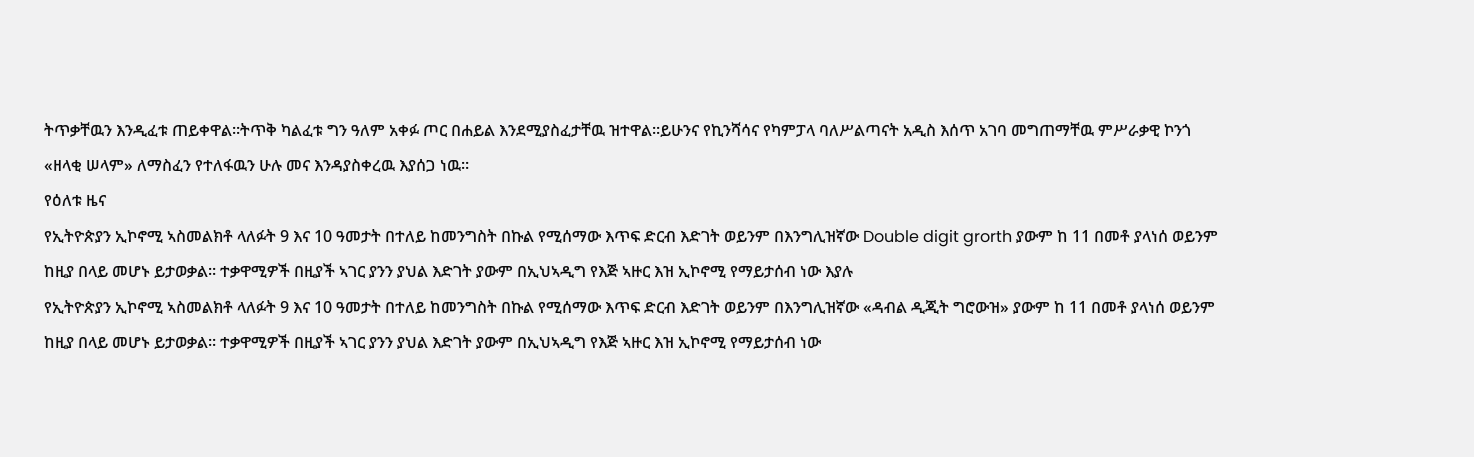ትጥቃቸዉን እንዲፈቱ ጠይቀዋል።ትጥቅ ካልፈቱ ግን ዓለም አቀፉ ጦር በሐይል እንደሚያስፈታቸዉ ዝተዋል።ይሁንና የኪንሻሳና የካምፓላ ባለሥልጣናት አዲስ እሰጥ አገባ መግጠማቸዉ ምሥራቃዊ ኮንጎ «ዘላቂ ሠላም» ለማስፈን የተለፋዉን ሁሉ መና እንዳያስቀረዉ እያሰጋ ነዉ።
የዕለቱ ዜና
የኢትዮጵያን ኢኮኖሚ ኣስመልክቶ ላለፉት 9 እና 10 ዓመታት በተለይ ከመንግስት በኩል የሚሰማው እጥፍ ድርብ እድገት ወይንም በእንግሊዝኛው Double digit grorth ያውም ከ 11 በመቶ ያላነሰ ወይንም ከዚያ በላይ መሆኑ ይታወቃል። ተቃዋሚዎች በዚያች ኣገር ያንን ያህል እድገት ያውም በኢህኣዲግ የእጅ ኣዙር እዝ ኢኮኖሚ የማይታሰብ ነው እያሉ
የኢትዮጵያን ኢኮኖሚ ኣስመልክቶ ላለፉት 9 እና 10 ዓመታት በተለይ ከመንግስት በኩል የሚሰማው እጥፍ ድርብ እድገት ወይንም በእንግሊዝኛው «ዳብል ዲጂት ግሮውዝ» ያውም ከ 11 በመቶ ያላነሰ ወይንም ከዚያ በላይ መሆኑ ይታወቃል። ተቃዋሚዎች በዚያች ኣገር ያንን ያህል እድገት ያውም በኢህኣዲግ የእጅ ኣዙር እዝ ኢኮኖሚ የማይታሰብ ነው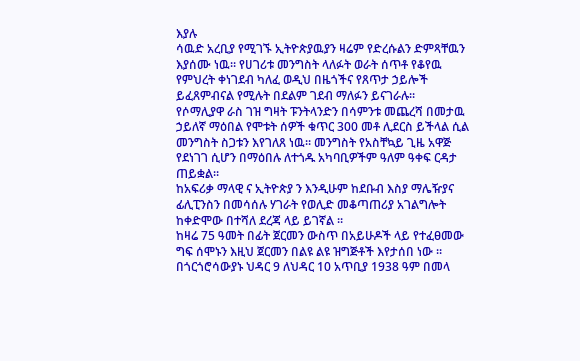እያሉ
ሳዉድ አረቢያ የሚገኙ ኢትዮጵያዉያን ዛሬም የድረሱልን ድምጻቸዉን እያሰሙ ነዉ። የሀገሪቱ መንግስት ላለፉት ወራት ሰጥቶ የቆየዉ የምህረት ቀነገደብ ካለፈ ወዲህ በዜጎችና የጸጥታ ኃይሎች ይፈጸምብናል የሚሉት በደልም ገደብ ማለፉን ይናገራሉ።
የሶማሊያዋ ራስ ገዝ ግዛት ፑንትላንድን በሳምንቱ መጨረሻ በመታዉ ኃይለኛ ማዕበል የሞቱት ሰዎች ቁጥር 300 መቶ ሊደርስ ይችላል ሲል መንግስት ስጋቱን እየገለጸ ነዉ። መንግስት የአስቸኳይ ጊዜ አዋጅ የደነገገ ሲሆን በማዕበሉ ለተጎዱ አካባቢዎችም ዓለም ዓቀፍ ርዳታ ጠይቋል።
ከአፍሪቃ ማላዊ ና ኢትዮጵያ ን እንዲሁም ከደቡብ እስያ ማሌዥያና ፊሊፒንስን በመሳሰሉ ሃገራት የወሊድ መቆጣጠሪያ አገልግሎት ከቀድሞው በተሻለ ደረጃ ላይ ይገኛል ።
ከዛሬ 75 ዓመት በፊት ጀርመን ውስጥ በአይሁዶች ላይ የተፈፀመው ግፍ ሰሞኑን እዚህ ጀርመን በልዩ ልዩ ዝግጅቶች እየታሰበ ነው ።
በጎርጎሮሳውያኑ ህዳር 9 ለህዳር 10 አጥቢያ 1938 ዓም በመላ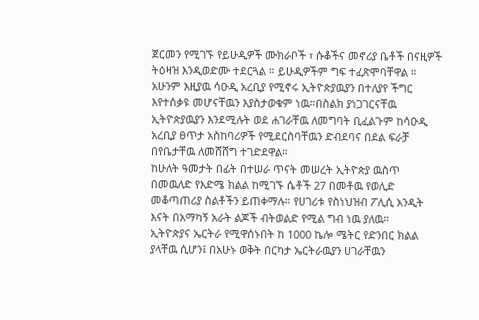ጀርመን የሚገኙ የይሁዲዎች ሙክራቦች ፣ ሱቆችና መኖሪያ ቤቶች በናዚዎች ትዕዛዝ እንዲወድሙ ተደርጓል ። ይሁዲዎችም ግፍ ተፈጽሞባቸዋል ።
አሁንም እዚያዉ ሳዑዲ አረቢያ የሚኖሩ ኢትዮጵያዉያን በተለያየ ችግር እየተሰቃዩ መሆናቸዉን እያስታወቁም ነዉ።በስልክ ያነጋገርናቸዉ ኢትዮጵያዉያን እንደሚሉት ወደ ሐገራቸዉ ለመግባት ቢፈልጉም ከሳዑዲ አረቢያ ፀጥታ አስከባሪዎች የሚደርስባቸዉን ድብደባና በደል ፍራቻ በየቤታቸዉ ለመሸሸግ ተገድደዋል።
ከሁለት ዓመታት በፊት በተሠራ ጥናት መሠረት ኢትዮጵያ ዉስጥ በመዉለድ የእድሜ ክልል ከሚገኙ ሴቶች 27 በመቶዉ የወሊድ መቆጣጠሪያ ስልቶችን ይጠቀማሉ። የሀገሪቱ የስነህዝብ ፖሊሲ አንዲት እናት በአማካኝ አራት ልጆች ብትወልድ የሚል ግብ ነዉ ያለዉ።
ኢትዮጵያና ኤርትራ የሚዋሰኑበት ከ 1000 ኬሎ ሜትር የድንበር ክልል ያላቸዉ ሲሆን፤ በአሁኑ ወቅት በርካታ ኤርትራዉያን ሀገራቸዉን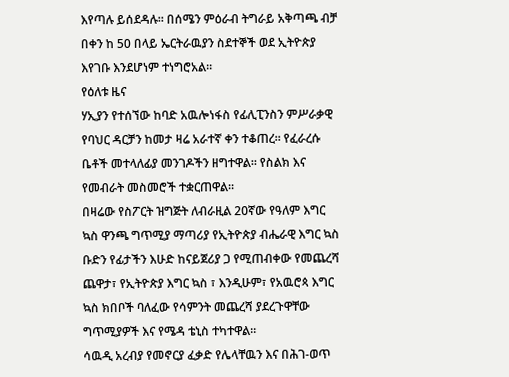እየጣሉ ይሰደዳሉ። በሰሜን ምዕራብ ትግራይ አቅጣጫ ብቻ በቀን ከ 50 በላይ ኤርትራዉያን ስደተኞች ወደ ኢትዮጵያ እየገቡ እንደሆነም ተነግሮአል።
የዕለቱ ዜና
ሃኢያን የተሰኘው ከባድ አዉሎነፋስ የፊሊፒንስን ምሥራቃዊ የባህር ዳርቻን ከመታ ዛሬ አራተኛ ቀን ተቆጠረ። የፈራረሱ ቤቶች መተላለፊያ መንገዶችን ዘግተዋል። የስልክ እና የመብራት መስመሮች ተቋርጠዋል።
በዛሬው የስፖርት ዝግጅት ለብራዚል 20ኛው የዓለም እግር ኳስ ዋንጫ ግጥሚያ ማጣሪያ የኢትዮጵያ ብሔራዊ እግር ኳስ ቡድን የፊታችን እሁድ ከናይጀሪያ ጋ የሚጠብቀው የመጨረሻ ጨዋታ፣ የኢትዮጵያ እግር ኳስ ፣ እንዲሁም፣ የአዉሮጳ እግር ኳስ ክበቦች ባለፈው የሳምንት መጨረሻ ያደረጉዋቸው ግጥሚያዎች እና የሜዳ ቴኒስ ተካተዋል።
ሳዉዲ አረብያ የመኖርያ ፈቃድ የሌላቸዉን እና በሕገ-ወጥ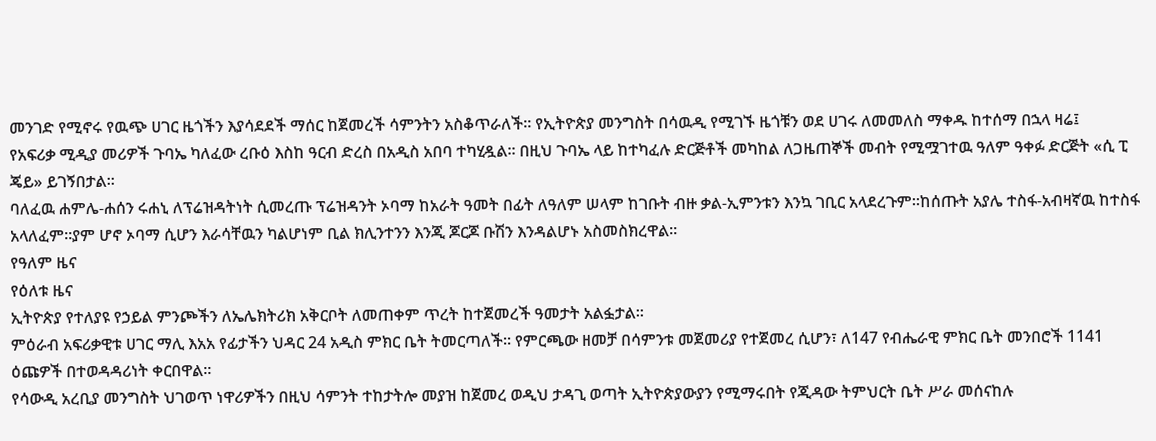መንገድ የሚኖሩ የዉጭ ሀገር ዜጎችን እያሳደደች ማሰር ከጀመረች ሳምንትን አስቆጥራለች። የኢትዮጵያ መንግስት በሳዉዲ የሚገኙ ዜጎቹን ወደ ሀገሩ ለመመለስ ማቀዱ ከተሰማ በኋላ ዛሬ፤
የአፍሪቃ ሚዲያ መሪዎች ጉባኤ ካለፈው ረቡዕ እስከ ዓርብ ድረስ በአዲስ አበባ ተካሂዷል። በዚህ ጉባኤ ላይ ከተካፈሉ ድርጅቶች መካከል ለጋዜጠኞች መብት የሚሟገተዉ ዓለም ዓቀፉ ድርጅት «ሲ ፒ ጄይ» ይገኝበታል።
ባለፈዉ ሐምሌ-ሐሰን ሩሐኒ ለፕሬዝዳትነት ሲመረጡ ፕሬዝዳንት ኦባማ ከአራት ዓመት በፊት ለዓለም ሠላም ከገቡት ብዙ ቃል-ኢምንቱን እንኳ ገቢር አላደረጉም።ከሰጡት አያሌ ተስፋ-አብዛኛዉ ከተስፋ አላለፈም።ያም ሆኖ ኦባማ ሲሆን እራሳቸዉን ካልሆነም ቢል ክሊንተንን እንጂ ጆርጆ ቡሽን እንዳልሆኑ አስመስክረዋል።
የዓለም ዜና
የዕለቱ ዜና
ኢትዮጵያ የተለያዩ የኃይል ምንጮችን ለኤሌክትሪክ አቅርቦት ለመጠቀም ጥረት ከተጀመረች ዓመታት አልፏታል።
ምዕራብ አፍሪቃዊቱ ሀገር ማሊ እአአ የፊታችን ህዳር 24 አዲስ ምክር ቤት ትመርጣለች። የምርጫው ዘመቻ በሳምንቱ መጀመሪያ የተጀመረ ሲሆን፣ ለ147 የብሔራዊ ምክር ቤት መንበሮች 1141 ዕጩዎች በተወዳዳሪነት ቀርበዋል።
የሳውዲ አረቢያ መንግስት ህገወጥ ነዋሪዎችን በዚህ ሳምንት ተከታትሎ መያዝ ከጀመረ ወዲህ ታዳጊ ወጣት ኢትዮጵያውያን የሚማሩበት የጂዳው ትምህርት ቤት ሥራ መሰናከሉ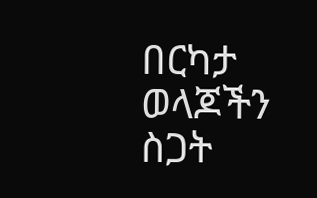በርካታ ወላጆችን ስጋት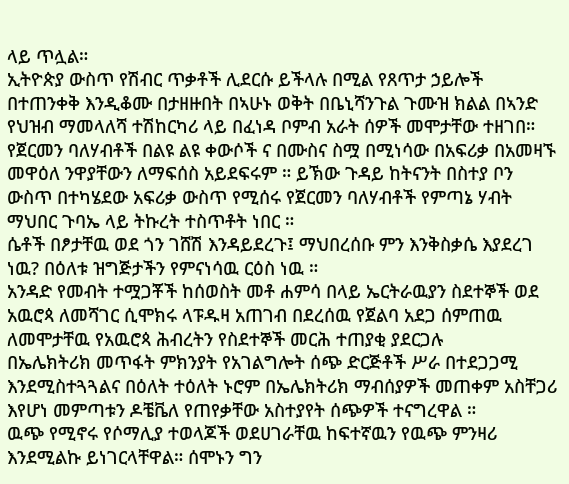ላይ ጥሏል።
ኢትዮጵያ ውስጥ የሽብር ጥቃቶች ሊደርሱ ይችላሉ በሚል የጸጥታ ኃይሎች በተጠንቀቅ እንዲቆሙ በታዘዙበት በኣሁኑ ወቅት በቤኒሻንጉል ጉሙዝ ክልል በኣንድ የህዝብ ማመላለሻ ተሽከርካሪ ላይ በፈነዳ ቦምብ አራት ሰዎች መሞታቸው ተዘገበ።
የጀርመን ባለሃብቶች በልዩ ልዩ ቀውሶች ና በሙስና ስሟ በሚነሳው በአፍሪቃ በአመዛኙ መዋዕለ ንዋያቸውን ለማፍሰስ አይደፍሩም ። ይኽው ጉዳይ ከትናንት በስተያ ቦን ውስጥ በተካሄደው አፍሪቃ ውስጥ የሚሰሩ የጀርመን ባለሃብቶች የምጣኔ ሃብት ማህበር ጉባኤ ላይ ትኩረት ተስጥቶት ነበር ።
ሴቶች በፆታቸዉ ወደ ጎን ገሸሽ እንዳይደረጉ፤ ማህበረሰቡ ምን እንቅስቃሴ እያደረገ ነዉ? በዕለቱ ዝግጅታችን የምናነሳዉ ርዕስ ነዉ ።
አንዳድ የመብት ተሟጋቾች ከሰወስት መቶ ሐምሳ በላይ ኤርትራዉያን ስደተኞች ወደ አዉሮጳ ለመሻገር ሲሞክሩ ላፑዱዛ አጠገብ በደረሰዉ የጀልባ አደጋ ሰምጠዉ ለመሞታቸዉ የአዉሮጳ ሕብረትን የስደተኞች መርሕ ተጠያቂ ያደርጋሉ
በኤሌክትሪክ መጥፋት ምክንያት የአገልግሎት ሰጭ ድርጅቶች ሥራ በተደጋጋሚ እንደሚስተጓጓልና በዕለት ተዕለት ኑሮም በኤሌክትሪክ ማብሰያዎች መጠቀም አስቸጋሪ እየሆነ መምጣቱን ዶቼቬለ የጠየቃቸው አስተያየት ሰጭዎች ተናግረዋል ።
ዉጭ የሚኖሩ የሶማሊያ ተወላጆች ወደሀገራቸዉ ከፍተኛዉን የዉጭ ምንዛሪ እንደሚልኩ ይነገርላቸዋል። ሰሞኑን ግን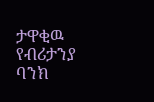ታዋቂዉ የብሪታንያ ባንክ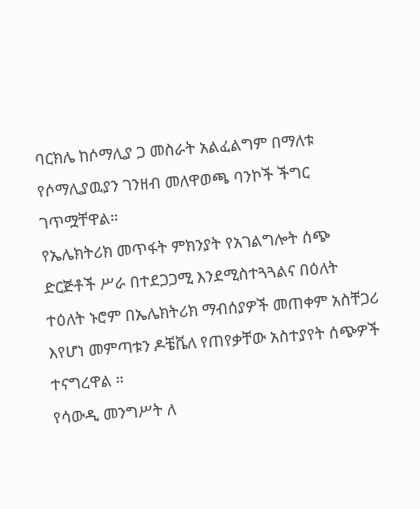ባርክሌ ከሶማሊያ ጋ መስራት አልፈልግም በማለቱ የሶማሊያዉያን ገንዘብ መለዋወጫ ባንኮች ችግር ገጥሟቸዋል።
የኤሌክትሪክ መጥፋት ምክንያት የአገልግሎት ሰጭ ድርጅቶች ሥራ በተደጋጋሚ እንደሚስተጓጓልና በዕለት ተዕለት ኑሮም በኤሌክትሪክ ማብሰያዎች መጠቀም አስቸጋሪ እየሆነ መምጣቱን ዶቼቬለ የጠየቃቸው አስተያየት ሰጭዎች ተናግረዋል ።
የሳውዲ መንግሥት ለ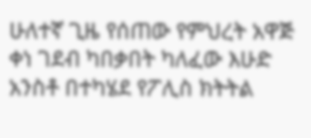ሁለተኛ ጊዜ የሰጠው የምህረት አዋጅ ቀነ ገደብ ካበቃበት ካለፈው እሁድ አንስቶ በተካሄደ የፖሊስ ክትትል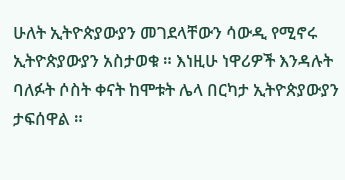ሁለት ኢትዮጵያውያን መገደላቸውን ሳውዲ የሚኖሩ ኢትዮጵያውያን አስታወቁ ። እነዚሁ ነዋሪዎች እንዳሉት ባለፉት ሶስት ቀናት ከሞቱት ሌላ በርካታ ኢትዮጵያውያን ታፍሰዋል ።